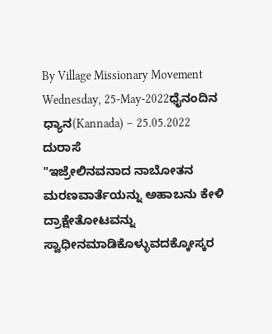By Village Missionary Movement
Wednesday, 25-May-2022ಧೈನಂದಿನ ಧ್ಯಾನ(Kannada) – 25.05.2022
ದುರಾಸೆ
"ಇಜ್ರೇಲಿನವನಾದ ನಾಬೋತನ ಮರಣವಾರ್ತೆಯನ್ನು ಅಹಾಬನು ಕೇಳಿ ದ್ರಾಕ್ಷೇತೋಟವನ್ನು ಸ್ವಾಧೀನಮಾಡಿಕೊಳ್ಳುವದಕ್ಕೋಸ್ಕರ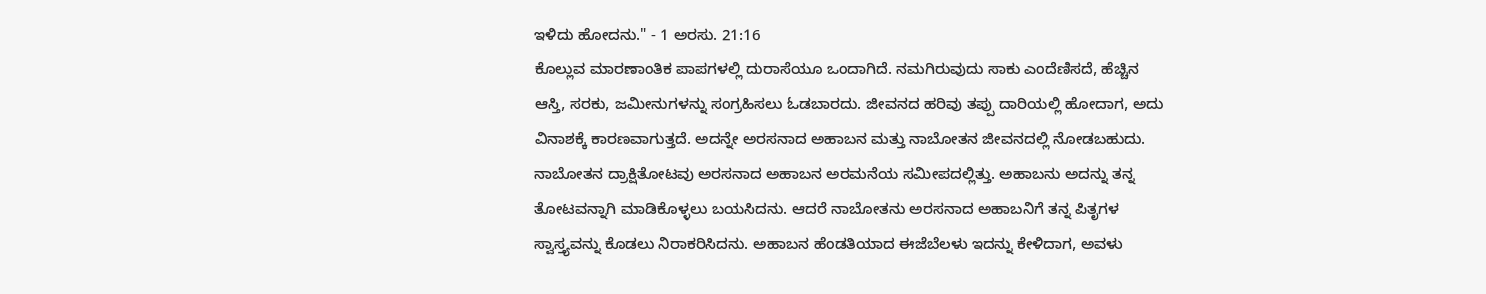ಇಳಿದು ಹೋದನು." - 1 ಅರಸು. 21:16
ಕೊಲ್ಲುವ ಮಾರಣಾಂತಿಕ ಪಾಪಗಳಲ್ಲಿ ದುರಾಸೆಯೂ ಒಂದಾಗಿದೆ. ನಮಗಿರುವುದು ಸಾಕು ಎಂದೆಣಿಸದೆ, ಹೆಚ್ಚಿನ ಆಸ್ತಿ, ಸರಕು, ಜಮೀನುಗಳನ್ನು ಸಂಗ್ರಹಿಸಲು ಓಡಬಾರದು. ಜೀವನದ ಹರಿವು ತಪ್ಪು ದಾರಿಯಲ್ಲಿ ಹೋದಾಗ, ಅದು ವಿನಾಶಕ್ಕೆ ಕಾರಣವಾಗುತ್ತದೆ. ಅದನ್ನೇ ಅರಸನಾದ ಅಹಾಬನ ಮತ್ತು ನಾಬೋತನ ಜೀವನದಲ್ಲಿ ನೋಡಬಹುದು.
ನಾಬೋತನ ದ್ರಾಕ್ಷಿತೋಟವು ಅರಸನಾದ ಅಹಾಬನ ಅರಮನೆಯ ಸಮೀಪದಲ್ಲಿತ್ತು. ಅಹಾಬನು ಅದನ್ನು ತನ್ನ ತೋಟವನ್ನಾಗಿ ಮಾಡಿಕೊಳ್ಳಲು ಬಯಸಿದನು. ಆದರೆ ನಾಬೋತನು ಅರಸನಾದ ಅಹಾಬನಿಗೆ ತನ್ನ ಪಿತೃಗಳ ಸ್ವಾಸ್ತ್ಯವನ್ನು ಕೊಡಲು ನಿರಾಕರಿಸಿದನು. ಅಹಾಬನ ಹೆಂಡತಿಯಾದ ಈಜೆಬೆಲಳು ಇದನ್ನು ಕೇಳಿದಾಗ, ಅವಳು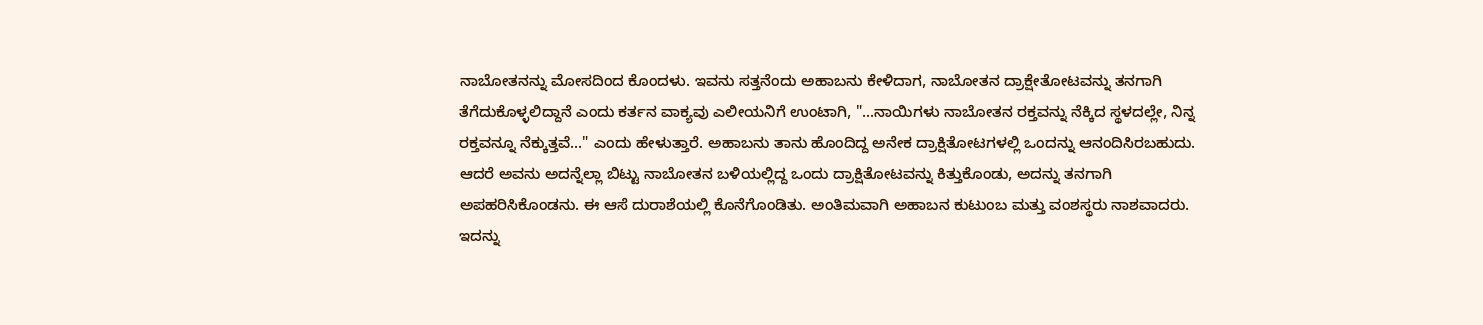ನಾಬೋತನನ್ನು ಮೋಸದಿಂದ ಕೊಂದಳು. ಇವನು ಸತ್ತನೆಂದು ಅಹಾಬನು ಕೇಳಿದಾಗ, ನಾಬೋತನ ದ್ರಾಕ್ಷೇತೋಟವನ್ನು ತನಗಾಗಿ ತೆಗೆದುಕೊಳ್ಳಲಿದ್ದಾನೆ ಎಂದು ಕರ್ತನ ವಾಕ್ಯವು ಎಲೀಯನಿಗೆ ಉಂಟಾಗಿ, "...ನಾಯಿಗಳು ನಾಬೋತನ ರಕ್ತವನ್ನು ನೆಕ್ಕಿದ ಸ್ಥಳದಲ್ಲೇ, ನಿನ್ನ ರಕ್ತವನ್ನೂ ನೆಕ್ಕುತ್ತವೆ..." ಎಂದು ಹೇಳುತ್ತಾರೆ. ಅಹಾಬನು ತಾನು ಹೊಂದಿದ್ದ ಅನೇಕ ದ್ರಾಕ್ಷಿತೋಟಗಳಲ್ಲಿ ಒಂದನ್ನು ಆನಂದಿಸಿರಬಹುದು. ಆದರೆ ಅವನು ಅದನ್ನೆಲ್ಲಾ ಬಿಟ್ಟು ನಾಬೋತನ ಬಳಿಯಲ್ಲಿದ್ದ ಒಂದು ದ್ರಾಕ್ಷಿತೋಟವನ್ನು ಕಿತ್ತುಕೊಂಡು, ಅದನ್ನು ತನಗಾಗಿ ಅಪಹರಿಸಿಕೊಂಡನು. ಈ ಆಸೆ ದುರಾಶೆಯಲ್ಲಿ ಕೊನೆಗೊಂಡಿತು. ಅಂತಿಮವಾಗಿ ಅಹಾಬನ ಕುಟುಂಬ ಮತ್ತು ವಂಶಸ್ಥರು ನಾಶವಾದರು.
ಇದನ್ನು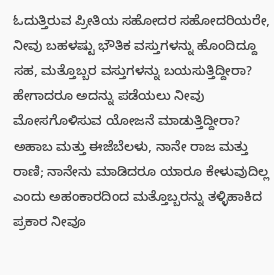ಓದುತ್ತಿರುವ ಪ್ರೀತಿಯ ಸಹೋದರ ಸಹೋದರಿಯರೇ, ನೀವು ಬಹಳಷ್ಟು ಭೌತಿಕ ವಸ್ತುಗಳನ್ನು ಹೊಂದಿದ್ದೂ ಸಹ, ಮತ್ತೊಬ್ಬರ ವಸ್ತುಗಳನ್ನು ಬಯಸುತ್ತಿದ್ದೀರಾ? ಹೇಗಾದರೂ ಅದನ್ನು ಪಡೆಯಲು ನೀವು ಮೋಸಗೊಳಿಸುವ ಯೋಜನೆ ಮಾಡುತ್ತಿದ್ದೀರಾ? ಅಹಾಬ ಮತ್ತು ಈಜೆಬೆಲಳು, ನಾನೇ ರಾಜ ಮತ್ತು ರಾಣಿ; ನಾನೇನು ಮಾಡಿದರೂ ಯಾರೂ ಕೇಳುವುದಿಲ್ಲ ಎಂದು ಅಹಂಕಾರದಿಂದ ಮತ್ತೊಬ್ಬರನ್ನು ತಳ್ಳಿಹಾಕಿದ ಪ್ರಕಾರ ನೀವೂ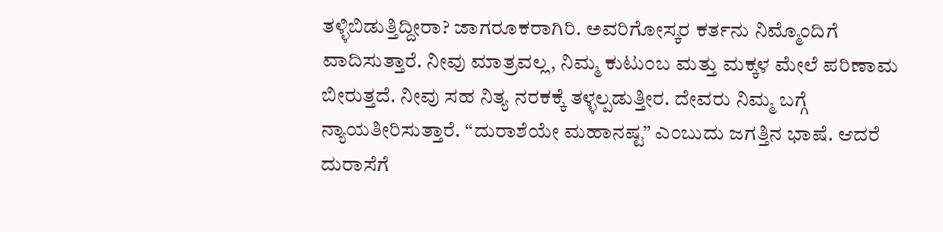ತಳ್ಳಿಬಿಡುತ್ತಿದ್ದೀರಾ? ಜಾಗರೂಕರಾಗಿರಿ. ಅವರಿಗೋಸ್ಕರ ಕರ್ತನು ನಿಮ್ಮೊಂದಿಗೆ ವಾದಿಸುತ್ತಾರೆ. ನೀವು ಮಾತ್ರವಲ್ಲ, ನಿಮ್ಮ ಕುಟುಂಬ ಮತ್ತು ಮಕ್ಕಳ ಮೇಲೆ ಪರಿಣಾಮ ಬೀರುತ್ತದೆ. ನೀವು ಸಹ ನಿತ್ಯ ನರಕಕ್ಕೆ ತಳ್ಳಲ್ಪಡುತ್ತೀರ. ದೇವರು ನಿಮ್ಮ ಬಗ್ಗೆ ನ್ಯಾಯತೀರಿಸುತ್ತಾರೆ. “ದುರಾಶೆಯೇ ಮಹಾನಷ್ಟ” ಎಂಬುದು ಜಗತ್ತಿನ ಭಾಷೆ. ಆದರೆ ದುರಾಸೆಗೆ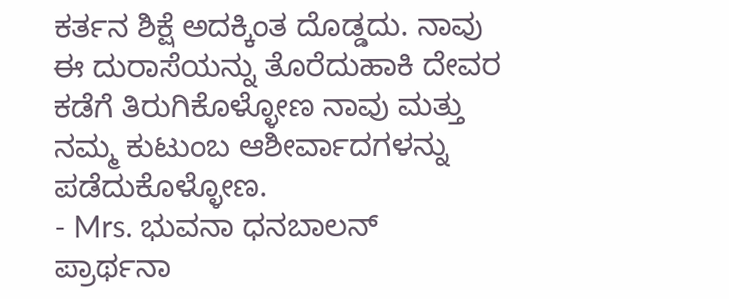ಕರ್ತನ ಶಿಕ್ಷೆ ಅದಕ್ಕಿಂತ ದೊಡ್ಡದು. ನಾವು ಈ ದುರಾಸೆಯನ್ನು ತೊರೆದುಹಾಕಿ ದೇವರ ಕಡೆಗೆ ತಿರುಗಿಕೊಳ್ಳೋಣ ನಾವು ಮತ್ತು ನಮ್ಮ ಕುಟುಂಬ ಆಶೀರ್ವಾದಗಳನ್ನು ಪಡೆದುಕೊಳ್ಳೋಣ.
- Mrs. ಭುವನಾ ಧನಬಾಲನ್
ಪ್ರಾರ್ಥನಾ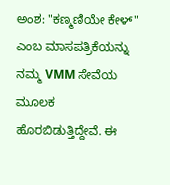ಅಂಶ: "ಕಣ್ಮಣಿಯೇ ಕೇಳ್" ಎಂಬ ಮಾಸಪತ್ರಿಕೆಯನ್ನು ನಮ್ಮ VMM ಸೇವೆಯ ಮೂಲಕ ಹೊರಬಿಡುತ್ತಿದ್ದೇವೆ. ಈ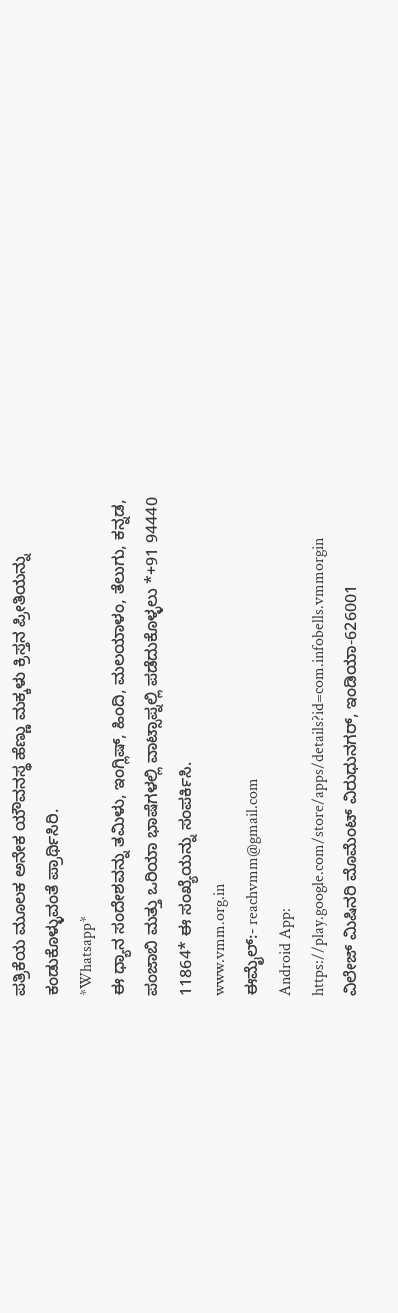ಪತ್ರಿಕೆಯ ಮೂಲಕ ಅನೇಕ ಯೌವನಸ್ಥ ಹೆಣ್ಣು ಮಕ್ಕಳು ಕ್ರಿಸ್ತನ ಪ್ರೀತಿಯನ್ನು ಕಂಡುಕೊಳ್ಳುವಂತೆ ಪ್ರಾರ್ಥಿಸಿರಿ.
*Whatsapp*
ಈ ಧ್ಯಾನ ಸಂದೇಶವನ್ನು ತಮಿಳು, ಇಂಗ್ಲಿಷ್, ಹಿಂದಿ, ಮಲಯಾಳಂ, ತೆಲುಗು, ಕನ್ನಡ, ಪಂಜಾಬಿ ಮತ್ತು ಒರಿಯಾ ಭಾಷೆಗಳಲ್ಲಿ ವಾಟ್ಸಾಪ್ನಲ್ಲಿ ಪಡೆದುಕೊಳ್ಳಲು *+91 94440 11864* ಈ ಸಂಖ್ಯೆಯನ್ನು ಸಂಪರ್ಕಿಸಿ.
www.vmm.org.in
ಈಮೈಲ್:- reachvmm@gmail.com
Android App: https://play.google.com/store/apps/details?id=com.infobells.vmmorgin
ವಿಲೇಜ್ ಮಿಷಿನರಿ ಮೊಮೆಂಟ್ ವಿರುಧುನಗರ್, ಇಂಡಿಯಾ-626001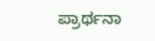ಪ್ರಾರ್ಥನಾ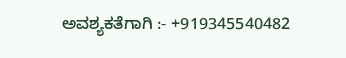ಅವಶ್ಯಕತೆಗಾಗಿ :- +919345540482